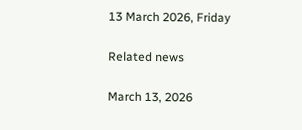13 March 2026, Friday

Related news

March 13, 2026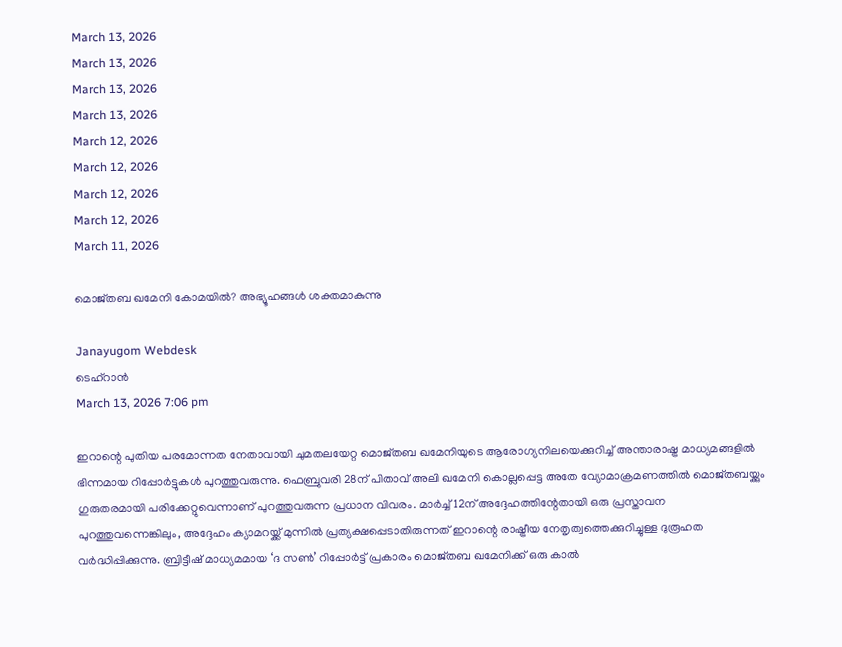March 13, 2026
March 13, 2026
March 13, 2026
March 13, 2026
March 12, 2026
March 12, 2026
March 12, 2026
March 12, 2026
March 11, 2026

മൊജ്തബ ഖമേനി കോമയിൽ? അഭ്യൂഹങ്ങൾ ശക്തമാകുന്നു

Janayugom Webdesk
ടെഹ്‌റാൻ
March 13, 2026 7:06 pm

ഇറാന്റെ പുതിയ പരമോന്നത നേതാവായി ചുമതലയേറ്റ മൊജ്തബ ഖമേനിയുടെ ആരോഗ്യനിലയെക്കുറിച്ച് അന്താരാഷ്ട്ര മാധ്യമങ്ങളിൽ ഭിന്നമായ റിപ്പോർട്ടുകൾ പുറത്തുവരുന്നു. ഫെബ്രുവരി 28ന് പിതാവ് അലി ഖമേനി കൊല്ലപ്പെട്ട അതേ വ്യോമാക്രമണത്തിൽ മൊജ്തബയ്ക്കും ഗുരുതരമായി പരിക്കേറ്റുവെന്നാണ് പുറത്തുവരുന്ന പ്രധാന വിവരം. മാർച്ച് 12ന് അദ്ദേഹത്തിന്റേതായി ഒരു പ്രസ്താവന പുറത്തുവന്നെങ്കിലും, അദ്ദേഹം ക്യാമറയ്ക്ക് മുന്നിൽ പ്രത്യക്ഷപ്പെടാതിരുന്നത് ഇറാന്റെ രാഷ്ട്രീയ നേതൃത്വത്തെക്കുറിച്ചുള്ള ദുരൂഹത വർദ്ധിപ്പിക്കുന്നു. ബ്രിട്ടീഷ് മാധ്യമമായ ‘ദ സൺ’ റിപ്പോർട്ട് പ്രകാരം മൊജ്തബ ഖമേനിക്ക് ഒരു കാൽ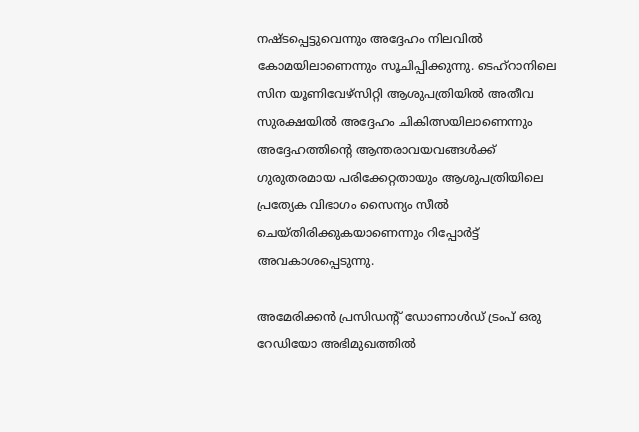നഷ്ടപ്പെട്ടുവെന്നും അദ്ദേഹം നിലവിൽ കോമയിലാണെന്നും സൂചിപ്പിക്കുന്നു. ടെഹ്‌റാനിലെ സിന യൂണിവേഴ്‌സിറ്റി ആശുപത്രിയിൽ അതീവ സുരക്ഷയിൽ അദ്ദേഹം ചികിത്സയിലാണെന്നും അദ്ദേഹത്തിന്റെ ആന്തരാവയവങ്ങൾക്ക് ഗുരുതരമായ പരിക്കേറ്റതായും ആശുപത്രിയിലെ പ്രത്യേക വിഭാഗം സൈന്യം സീൽ ചെയ്തിരിക്കുകയാണെന്നും റിപ്പോർട്ട് അവകാശപ്പെടുന്നു.

അമേരിക്കൻ പ്രസിഡന്റ് ഡോണാൾഡ് ട്രംപ് ഒരു റേഡിയോ അഭിമുഖത്തിൽ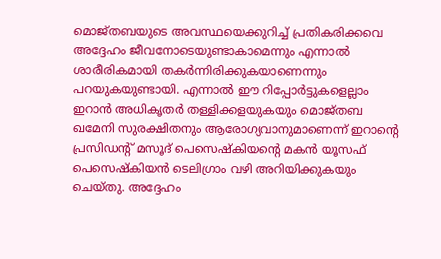മൊജ്തബയുടെ അവസ്ഥയെക്കുറിച്ച് പ്രതികരിക്കവെ അദ്ദേഹം ജീവനോടെയുണ്ടാകാമെന്നും എന്നാൽ ശാരീരികമായി തകർന്നിരിക്കുകയാണെന്നും പറയുകയുണ്ടായി. എന്നാൽ ഈ റിപ്പോർട്ടുകളെല്ലാം ഇറാൻ അധികൃതർ തള്ളിക്കളയുകയും മൊജ്തബ ഖമേനി സുരക്ഷിതനും ആരോഗ്യവാനുമാണെന്ന് ഇറാന്റെ പ്രസിഡന്റ് മസൂദ് പെസെഷ്കിയന്റെ മകൻ യൂസഫ് പെസെഷ്കിയൻ ടെലിഗ്രാം വഴി അറിയിക്കുകയും ചെയ്തു. അദ്ദേഹം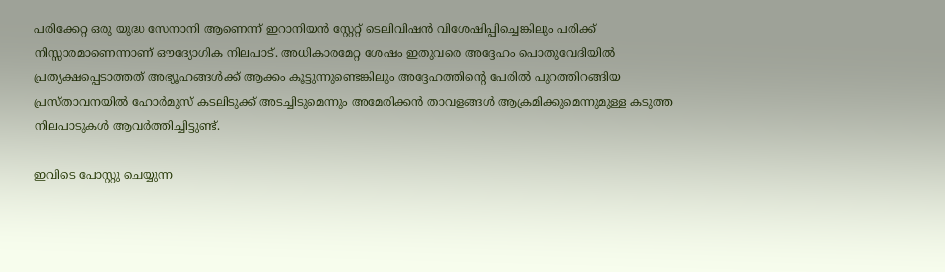പരിക്കേറ്റ ഒരു യുദ്ധ സേനാനി ആണെന്ന് ഇറാനിയൻ സ്റ്റേറ്റ് ടെലിവിഷൻ വിശേഷിപ്പിച്ചെങ്കിലും പരിക്ക് നിസ്സാരമാണെന്നാണ് ഔദ്യോഗിക നിലപാട്. അധികാരമേറ്റ ശേഷം ഇതുവരെ അദ്ദേഹം പൊതുവേദിയിൽ പ്രത്യക്ഷപ്പെടാത്തത് അഭ്യൂഹങ്ങൾക്ക് ആക്കം കൂട്ടുന്നുണ്ടെങ്കിലും അദ്ദേഹത്തിന്റെ പേരിൽ പുറത്തിറങ്ങിയ പ്രസ്താവനയിൽ ഹോർമുസ് കടലിടുക്ക് അടച്ചിടുമെന്നും അമേരിക്കൻ താവളങ്ങൾ ആക്രമിക്കുമെന്നുമുള്ള കടുത്ത നിലപാടുകൾ ആവർത്തിച്ചിട്ടുണ്ട്.

ഇവിടെ പോസ്റ്റു ചെയ്യുന്ന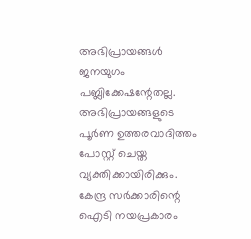അഭിപ്രായങ്ങള്‍ ജനയുഗം പബ്ലിക്കേഷന്റേതല്ല. അഭിപ്രായങ്ങളുടെ പൂര്‍ണ ഉത്തരവാദിത്തം പോസ്റ്റ് ചെയ്ത വ്യക്തിക്കായിരിക്കും. കേന്ദ്ര സര്‍ക്കാരിന്റെ ഐടി നയപ്രകാരം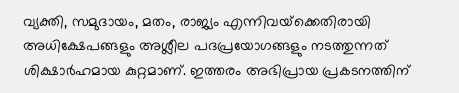വ്യക്തി, സമുദായം, മതം, രാജ്യം എന്നിവയ്‌ക്കെതിരായി അധിക്ഷേപങ്ങളും അശ്ലീല പദപ്രയോഗങ്ങളും നടത്തുന്നത് ശിക്ഷാര്‍ഹമായ കുറ്റമാണ്. ഇത്തരം അഭിപ്രായ പ്രകടനത്തിന്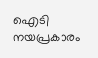ഐടി നയപ്രകാരം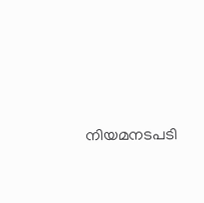നിയമനടപടി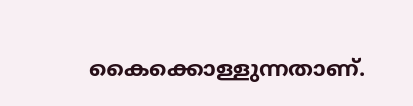കൈക്കൊള്ളുന്നതാണ്.